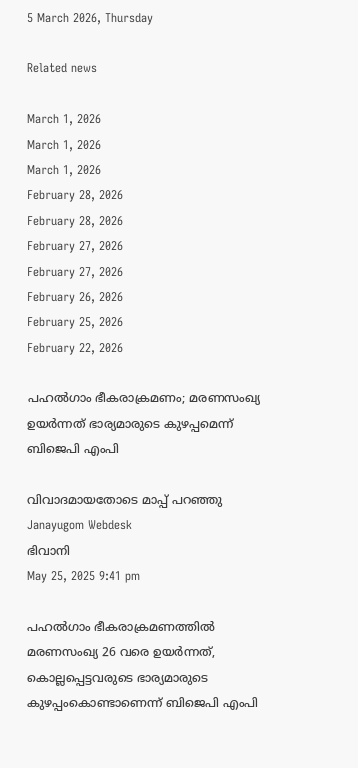5 March 2026, Thursday

Related news

March 1, 2026
March 1, 2026
March 1, 2026
February 28, 2026
February 28, 2026
February 27, 2026
February 27, 2026
February 26, 2026
February 25, 2026
February 22, 2026

പഹൽഗാം ഭീകരാക്രമണം; മരണസംഖ്യ ഉയര്‍ന്നത് ഭാര്യമാരുടെ കുഴപ്പമെന്ന് ബിജെപി എംപി

വിവാദമായതോടെ മാപ്പ് പറഞ്ഞു
Janayugom Webdesk
ഭിവാനി
May 25, 2025 9:41 pm

പഹൽഗാം ഭീകരാക്രമണത്തിൽ മരണസംഖ്യ 26 വരെ ഉയർന്നത്, കൊല്ലപ്പെട്ടവരുടെ ഭാര്യമാരുടെ കുഴപ്പംകൊണ്ടാണെന്ന് ബിജെപി എംപി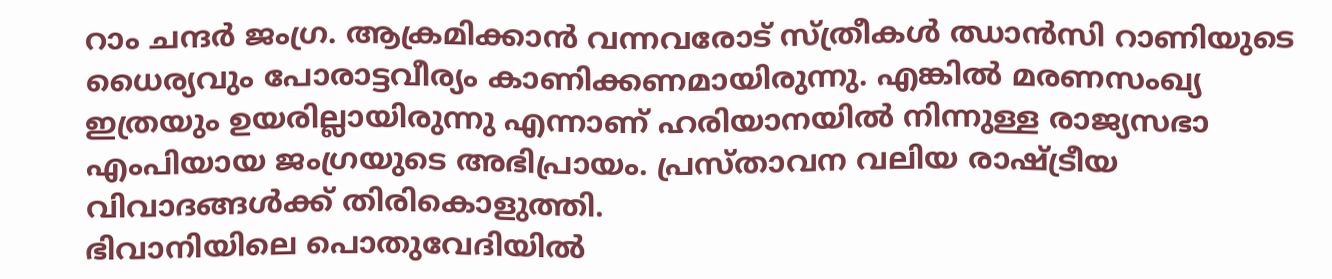റാം ചന്ദർ ജംഗ്ര. ആക്രമിക്കാൻ വന്നവരോട് സ്ത്രീകൾ ഝാൻസി റാണിയുടെ ധൈര്യവും പോരാട്ടവീര്യം കാണിക്കണമായിരുന്നു. എങ്കിൽ മരണസംഖ്യ ഇത്രയും ഉയരില്ലായിരുന്നു എന്നാണ് ഹരിയാനയിൽ നിന്നുള്ള രാജ്യസഭാ എംപിയായ ജംഗ്രയുടെ അഭിപ്രായം. പ്രസ്താവന വലിയ രാഷ്ട്രീയ വിവാദങ്ങൾക്ക് തിരികൊളുത്തി.
ഭിവാനിയിലെ പൊതുവേദിയിൽ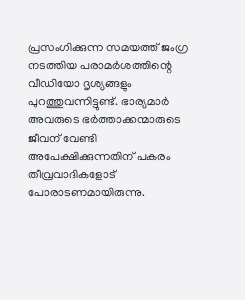പ്രസംഗിക്കുന്ന സമയത്ത് ജംഗ്ര നടത്തിയ പരാമർശത്തിന്റെ വീഡിയോ ദൃശ്യങ്ങളും പുറത്തുവന്നിട്ടുണ്ട്. ഭാര്യമാര്‍ അവരുടെ ഭര്‍ത്താക്കന്മാരുടെ ജീവന് വേണ്ടി അപേക്ഷിക്കുന്നതിന് പകരം തീവ്രവാദികളോട് പോരാടണമായിരുന്നു.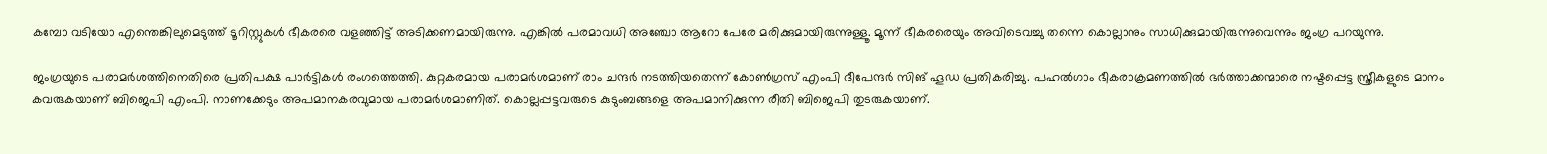കമ്പോ വടിയോ എന്തെങ്കിലുമെടുത്ത് ടൂറിസ്റ്റുകൾ ഭീകരരെ വളഞ്ഞിട്ട് അടിക്കണമായിരുന്നു. എങ്കിൽ പരമാവധി അഞ്ചോ ആറോ പേരേ മരിക്കുമായിരുന്നുള്ളൂ. മൂന്ന് ഭീകരരെയും അവിടെവച്ചു തന്നെ കൊല്ലാനും സാധിക്കുമായിരുന്നുവെന്നും ജംഗ്ര പറയുന്നു.

ജംഗ്രയുടെ പരാമര്‍ശത്തിനെതിരെ പ്രതിപക്ഷ പാര്‍ട്ടികള്‍ രംഗത്തെത്തി. കുറ്റകരമായ പരാമര്‍ശമാണ് രാം ചന്ദര്‍ നടത്തിയതെന്ന് കോണ്‍ഗ്രസ് എംപി ദീപേന്ദര്‍ സിങ് ഹൂഡ പ്രതികരിച്ചു. പഹല്‍ഗാം ഭീകരാക്രമണത്തില്‍ ഭര്‍ത്താക്കന്മാരെ നഷ്ടപ്പെട്ട സ്ത്രീകളുടെ മാനം കവരുകയാണ് ബിജെപി എംപി. നാണക്കേടും അപമാനകരവുമായ പരാമര്‍ശമാണിത്. കൊല്ലപ്പട്ടവരുടെ കുടുംബങ്ങളെ അപമാനിക്കുന്ന രീതി ബിജെപി തുടരുകയാണ്.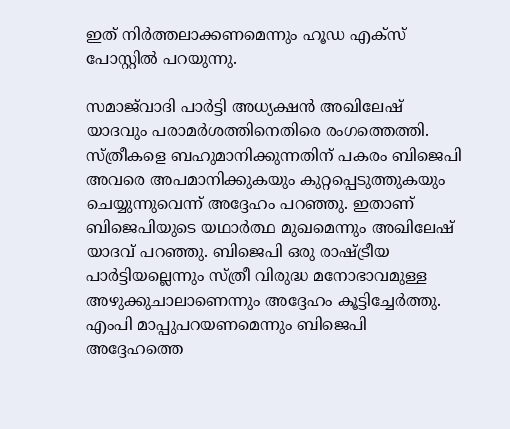ഇത് നിര്‍ത്തലാക്കണമെന്നും ഹൂഡ എക്‌സ് പോസ്റ്റില്‍ പറയുന്നു.

സമാജ്‌വാദി പാര്‍ട്ടി അധ്യക്ഷന്‍ അഖിലേഷ് യാദവും പരാമര്‍ശത്തിനെതിരെ രംഗത്തെത്തി. സ്ത്രീകളെ ബഹുമാനിക്കുന്നതിന് പകരം ബിജെപി അവരെ അപമാനിക്കുകയും കുറ്റപ്പെടുത്തുകയും ചെയ്യുന്നുവെന്ന് അദ്ദേഹം പറഞ്ഞു. ഇതാണ് ബിജെപിയുടെ യഥാര്‍ത്ഥ മുഖമെന്നും അഖിലേഷ് യാദവ് പറഞ്ഞു. ബിജെപി ഒരു രാഷ്ട്രീയ പാര്‍ട്ടിയല്ലെന്നും സ്ത്രീ വിരുദ്ധ മനോഭാവമുള്ള അഴുക്കുചാലാണെന്നും അദ്ദേഹം കൂട്ടിച്ചേര്‍ത്തു. എംപി മാപ്പുപറയണമെന്നും ബിജെപി അദ്ദേഹത്തെ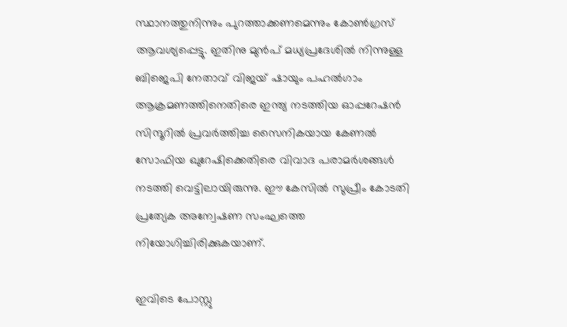സ്ഥാനത്തുനിന്നും പുറത്താക്കണമെന്നും കോണ്‍ഗ്രസ് ആവശ്യപ്പെട്ടു. ഇതിനു മുൻപ് മധ്യപ്രദേശിൽ നിന്നുള്ള ബിജെപി നേതാവ് വിജയ് ഷായും പഹൽഗാം ആക്രമണത്തിനെതിരെ ഇന്ത്യ നടത്തിയ ഓപ്പറേഷൻ സിന്ദൂറിൽ പ്രവർത്തിച്ച സൈനികയായ കേണല്‍ സോഫിയ ഖുറേഷിക്കെതിരെ വിവാദ പരാമർശങ്ങൾ നടത്തി വെട്ടിലായിരുന്നു. ഈ കേസില്‍ സുപ്രീം കോടതി പ്രത്യേക അന്വേഷണ സംഘത്തെ നിയോഗിച്ചിരിക്കുകയാണ്.

ഇവിടെ പോസ്റ്റു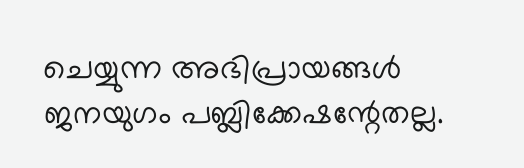ചെയ്യുന്ന അഭിപ്രായങ്ങള്‍ ജനയുഗം പബ്ലിക്കേഷന്റേതല്ല.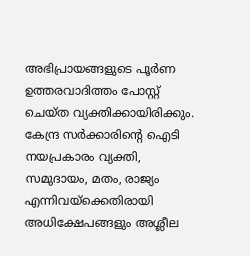അഭിപ്രായങ്ങളുടെ പൂര്‍ണ ഉത്തരവാദിത്തം പോസ്റ്റ് ചെയ്ത വ്യക്തിക്കായിരിക്കും. കേന്ദ്ര സര്‍ക്കാരിന്റെ ഐടി നയപ്രകാരം വ്യക്തി, സമുദായം, മതം, രാജ്യം എന്നിവയ്‌ക്കെതിരായി അധിക്ഷേപങ്ങളും അശ്ലീല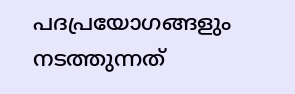പദപ്രയോഗങ്ങളും നടത്തുന്നത്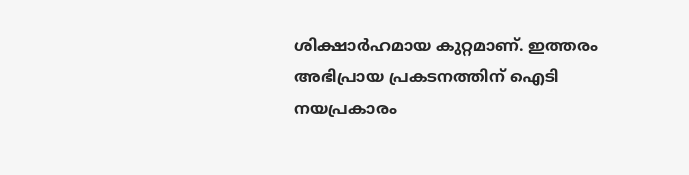ശിക്ഷാര്‍ഹമായ കുറ്റമാണ്. ഇത്തരം അഭിപ്രായ പ്രകടനത്തിന് ഐടി നയപ്രകാരം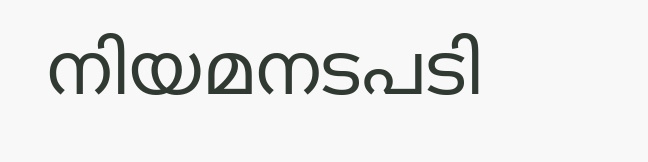നിയമനടപടി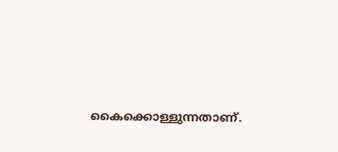കൈക്കൊള്ളുന്നതാണ്.